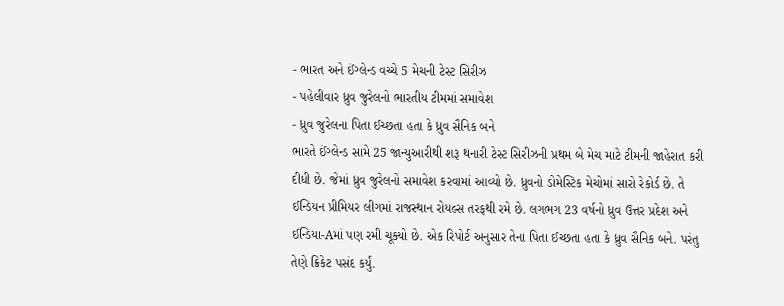- ભારત અને ઈંગ્લેન્ડ વચ્ચે 5 મેચની ટેસ્ટ સિરીઝ
- પહેલીવાર ધ્રુવ જુરેલનો ભારતીય ટીમમાં સમાવેશ
- ધ્રુવ જુરેલના પિતા ઈચ્છતા હતા કે ધ્રુવ સૈનિક બને
ભારતે ઈંગ્લેન્ડ સામે 25 જાન્યુઆરીથી શરૂ થનારી ટેસ્ટ સિરીઝની પ્રથમ બે મેચ માટે ટીમની જાહેરાત કરી દીધી છે. જેમાં ધ્રુવ જુરેલનો સમાવેશ કરવામાં આવ્યો છે. ધ્રુવનો ડોમેસ્ટિક મેચોમાં સારો રેકોર્ડ છે. તે ઈન્ડિયન પ્રીમિયર લીગમાં રાજસ્થાન રોયલ્સ તરફથી રમે છે. લગભગ 23 વર્ષનો ધ્રુવ ઉત્તર પ્રદેશ અને ઈન્ડિયા-Aમાં પણ રમી ચૂક્યો છે. એક રિપોર્ટ અનુસાર તેના પિતા ઈચ્છતા હતા કે ધ્રુવ સૈનિક બને. પરંતુ તેણે ક્રિકેટ પસંદ કર્યું.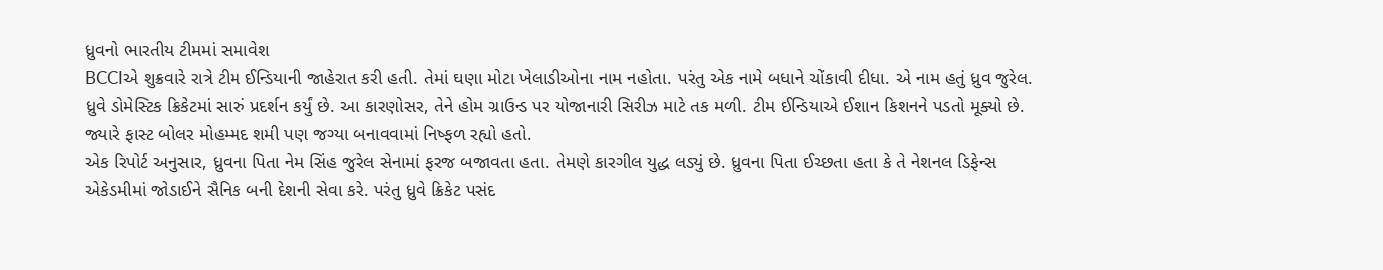ધ્રુવનો ભારતીય ટીમમાં સમાવેશ
BCCIએ શુક્રવારે રાત્રે ટીમ ઈન્ડિયાની જાહેરાત કરી હતી. તેમાં ઘણા મોટા ખેલાડીઓના નામ નહોતા. પરંતુ એક નામે બધાને ચોંકાવી દીધા. એ નામ હતું ધ્રુવ જુરેલ. ધ્રુવે ડોમેસ્ટિક ક્રિકેટમાં સારું પ્રદર્શન કર્યું છે. આ કારણોસર, તેને હોમ ગ્રાઉન્ડ પર યોજાનારી સિરીઝ માટે તક મળી. ટીમ ઈન્ડિયાએ ઈશાન કિશનને પડતો મૂક્યો છે. જ્યારે ફાસ્ટ બોલર મોહમ્મદ શમી પણ જગ્યા બનાવવામાં નિષ્ફળ રહ્યો હતો.
એક રિપોર્ટ અનુસાર, ધ્રુવના પિતા નેમ સિંહ જુરેલ સેનામાં ફરજ બજાવતા હતા. તેમણે કારગીલ યુદ્ધ લડ્યું છે. ધ્રુવના પિતા ઈચ્છતા હતા કે તે નેશનલ ડિફેન્સ એકેડમીમાં જોડાઈને સૈનિક બની દેશની સેવા કરે. પરંતુ ધ્રુવે ક્રિકેટ પસંદ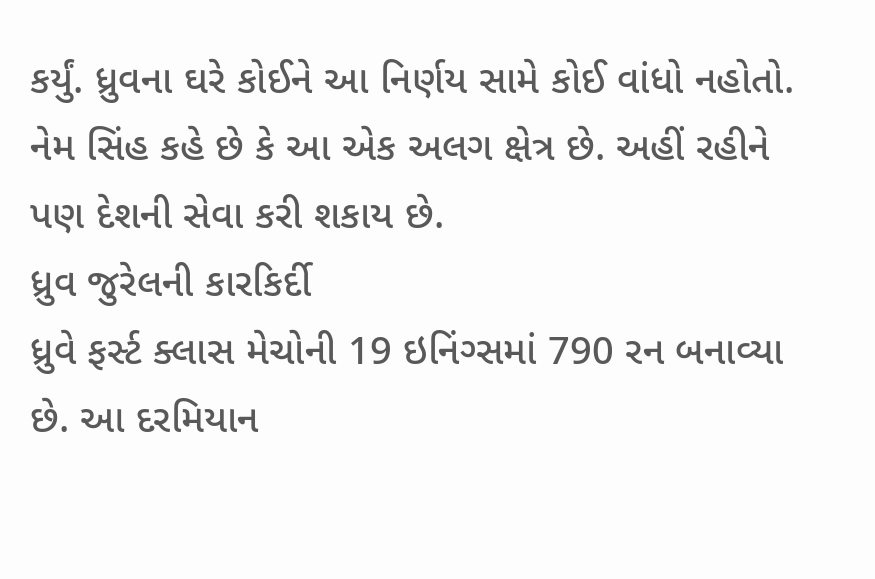કર્યું. ધ્રુવના ઘરે કોઈને આ નિર્ણય સામે કોઈ વાંધો નહોતો. નેમ સિંહ કહે છે કે આ એક અલગ ક્ષેત્ર છે. અહીં રહીને પણ દેશની સેવા કરી શકાય છે.
ધ્રુવ જુરેલની કારકિર્દી
ધ્રુવે ફર્સ્ટ ક્લાસ મેચોની 19 ઇનિંગ્સમાં 790 રન બનાવ્યા છે. આ દરમિયાન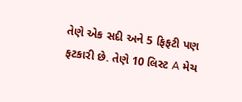તેણે એક સદી અને 5 ફિફટી પણ ફટકારી છે. તેણે 10 લિસ્ટ A મેચ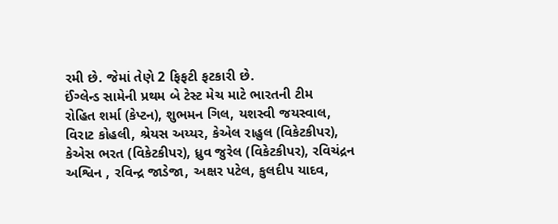રમી છે. જેમાં તેણે 2 ફિફટી ફટકારી છે.
ઈંગ્લેન્ડ સામેની પ્રથમ બે ટેસ્ટ મેચ માટે ભારતની ટીમ
રોહિત શર્મા (કેપ્ટન), શુભમન ગિલ, યશસ્વી જયસ્વાલ, વિરાટ કોહલી, શ્રેયસ અય્યર, કેએલ રાહુલ (વિકેટકીપર), કેએસ ભરત (વિકેટકીપર), ધ્રુવ જુરેલ (વિકેટકીપર), રવિચંદ્રન અશ્વિન , રવિન્દ્ર જાડેજા, અક્ષર પટેલ, કુલદીપ યાદવ,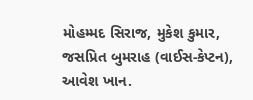મોહમ્મદ સિરાજ, મુકેશ કુમાર, જસપ્રિત બુમરાહ (વાઈસ-કેપ્ટન), આવેશ ખાન.